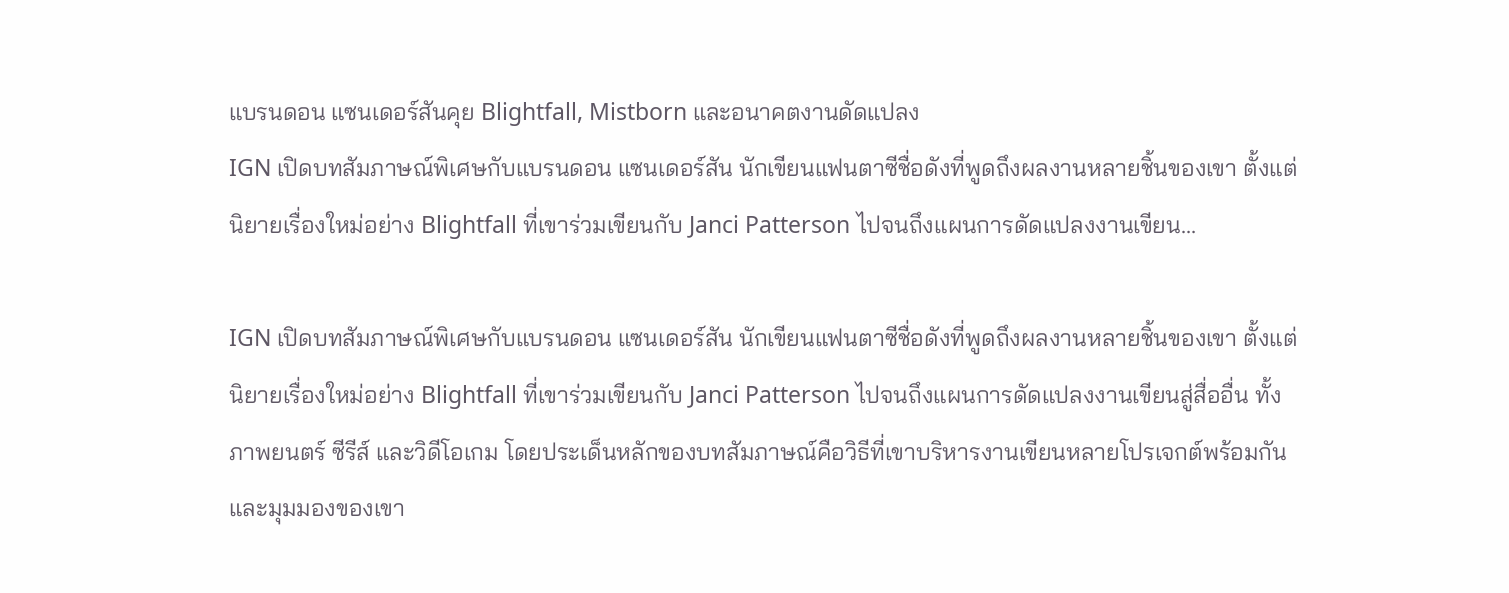แบรนดอน แซนเดอร์สันคุย Blightfall, Mistborn และอนาคตงานดัดแปลง
IGN เปิดบทสัมภาษณ์พิเศษกับแบรนดอน แซนเดอร์สัน นักเขียนแฟนตาซีชื่อดังที่พูดถึงผลงานหลายชิ้นของเขา ตั้งแต่นิยายเรื่องใหม่อย่าง Blightfall ที่เขาร่วมเขียนกับ Janci Patterson ไปจนถึงแผนการดัดแปลงงานเขียน…

IGN เปิดบทสัมภาษณ์พิเศษกับแบรนดอน แซนเดอร์สัน นักเขียนแฟนตาซีชื่อดังที่พูดถึงผลงานหลายชิ้นของเขา ตั้งแต่นิยายเรื่องใหม่อย่าง Blightfall ที่เขาร่วมเขียนกับ Janci Patterson ไปจนถึงแผนการดัดแปลงงานเขียนสู่สื่ออื่น ทั้งภาพยนตร์ ซีรีส์ และวิดีโอเกม โดยประเด็นหลักของบทสัมภาษณ์คือวิธีที่เขาบริหารงานเขียนหลายโปรเจกต์พร้อมกัน และมุมมองของเขา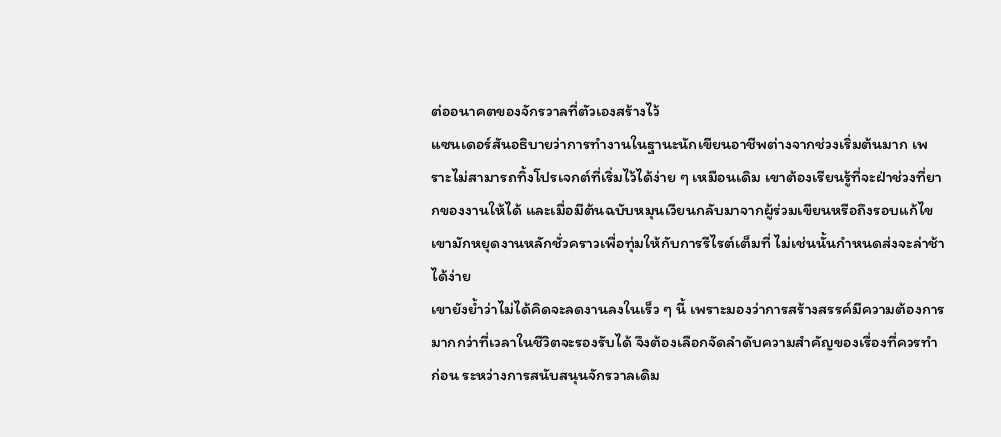ต่ออนาคตของจักรวาลที่ตัวเองสร้างไว้
แซนเดอร์สันอธิบายว่าการทำงานในฐานะนักเขียนอาชีพต่างจากช่วงเริ่มต้นมาก เพราะไม่สามารถทิ้งโปรเจกต์ที่เริ่มไว้ได้ง่าย ๆ เหมือนเดิม เขาต้องเรียนรู้ที่จะฝ่าช่วงที่ยากของงานให้ได้ และเมื่อมีต้นฉบับหมุนเวียนกลับมาจากผู้ร่วมเขียนหรือถึงรอบแก้ไข เขามักหยุดงานหลักชั่วคราวเพื่อทุ่มให้กับการรีไรต์เต็มที่ ไม่เช่นนั้นกำหนดส่งจะล่าช้าได้ง่าย
เขายังย้ำว่าไม่ได้คิดจะลดงานลงในเร็ว ๆ นี้ เพราะมองว่าการสร้างสรรค์มีความต้องการมากกว่าที่เวลาในชีวิตจะรองรับได้ จึงต้องเลือกจัดลำดับความสำคัญของเรื่องที่ควรทำก่อน ระหว่างการสนับสนุนจักรวาลเดิม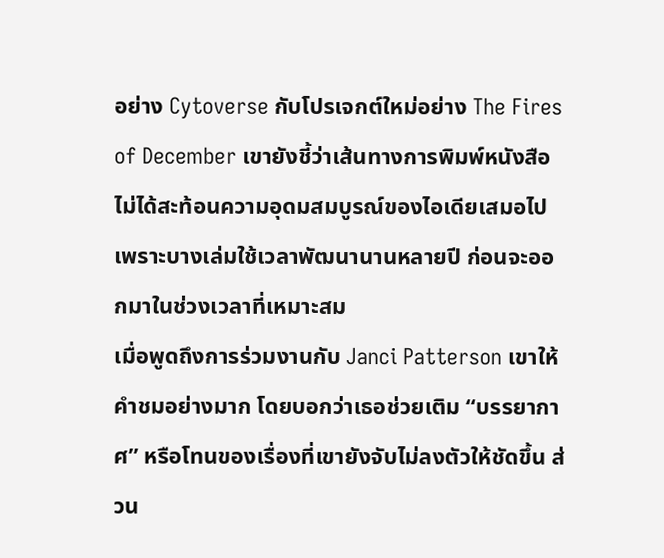อย่าง Cytoverse กับโปรเจกต์ใหม่อย่าง The Fires of December เขายังชี้ว่าเส้นทางการพิมพ์หนังสือไม่ได้สะท้อนความอุดมสมบูรณ์ของไอเดียเสมอไป เพราะบางเล่มใช้เวลาพัฒนานานหลายปี ก่อนจะออกมาในช่วงเวลาที่เหมาะสม
เมื่อพูดถึงการร่วมงานกับ Janci Patterson เขาให้คำชมอย่างมาก โดยบอกว่าเธอช่วยเติม “บรรยากาศ” หรือโทนของเรื่องที่เขายังจับไม่ลงตัวให้ชัดขึ้น ส่วน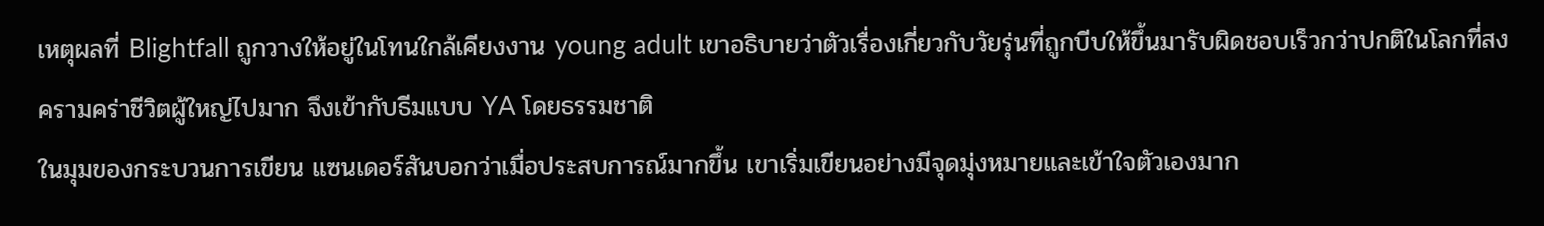เหตุผลที่ Blightfall ถูกวางให้อยู่ในโทนใกล้เคียงงาน young adult เขาอธิบายว่าตัวเรื่องเกี่ยวกับวัยรุ่นที่ถูกบีบให้ขึ้นมารับผิดชอบเร็วกว่าปกติในโลกที่สงครามคร่าชีวิตผู้ใหญ่ไปมาก จึงเข้ากับธีมแบบ YA โดยธรรมชาติ
ในมุมของกระบวนการเขียน แซนเดอร์สันบอกว่าเมื่อประสบการณ์มากขึ้น เขาเริ่มเขียนอย่างมีจุดมุ่งหมายและเข้าใจตัวเองมาก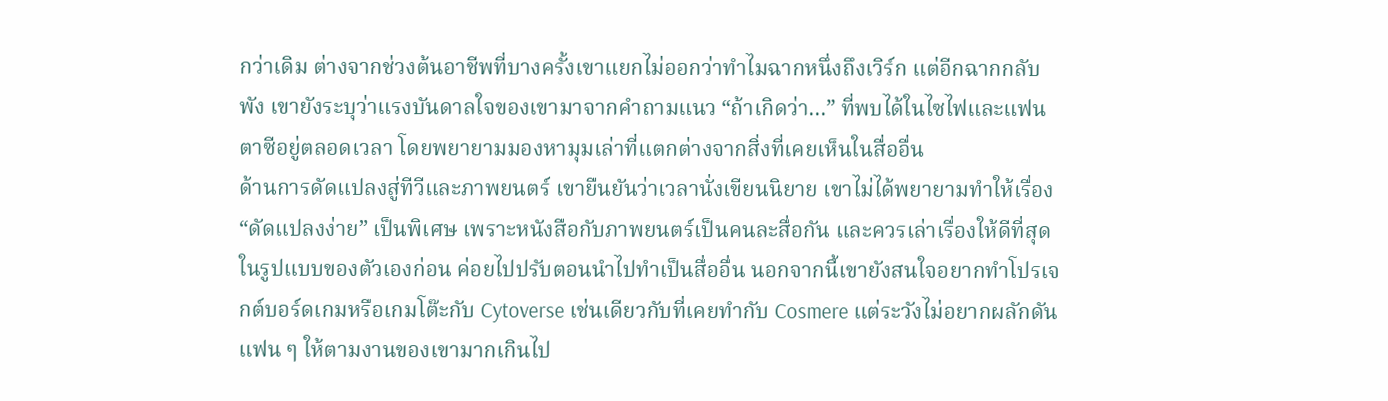กว่าเดิม ต่างจากช่วงต้นอาชีพที่บางครั้งเขาแยกไม่ออกว่าทำไมฉากหนึ่งถึงเวิร์ก แต่อีกฉากกลับพัง เขายังระบุว่าแรงบันดาลใจของเขามาจากคำถามแนว “ถ้าเกิดว่า…” ที่พบได้ในไซไฟและแฟนตาซีอยู่ตลอดเวลา โดยพยายามมองหามุมเล่าที่แตกต่างจากสิ่งที่เคยเห็นในสื่ออื่น
ด้านการดัดแปลงสู่ทีวีและภาพยนตร์ เขายืนยันว่าเวลานั่งเขียนนิยาย เขาไม่ได้พยายามทำให้เรื่อง “ดัดแปลงง่าย” เป็นพิเศษ เพราะหนังสือกับภาพยนตร์เป็นคนละสื่อกัน และควรเล่าเรื่องให้ดีที่สุดในรูปแบบของตัวเองก่อน ค่อยไปปรับตอนนำไปทำเป็นสื่ออื่น นอกจากนี้เขายังสนใจอยากทำโปรเจกต์บอร์ดเกมหรือเกมโต๊ะกับ Cytoverse เช่นเดียวกับที่เคยทำกับ Cosmere แต่ระวังไม่อยากผลักดันแฟน ๆ ให้ตามงานของเขามากเกินไป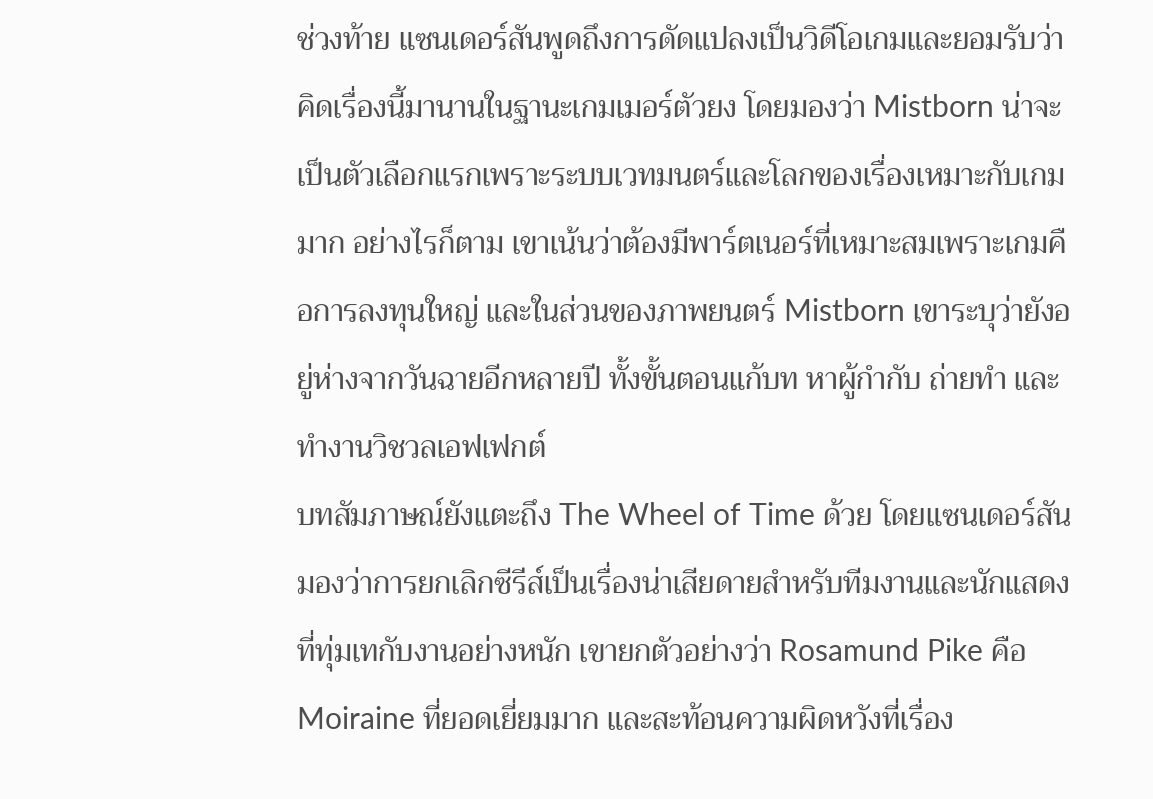ช่วงท้าย แซนเดอร์สันพูดถึงการดัดแปลงเป็นวิดีโอเกมและยอมรับว่าคิดเรื่องนี้มานานในฐานะเกมเมอร์ตัวยง โดยมองว่า Mistborn น่าจะเป็นตัวเลือกแรกเพราะระบบเวทมนตร์และโลกของเรื่องเหมาะกับเกมมาก อย่างไรก็ตาม เขาเน้นว่าต้องมีพาร์ตเนอร์ที่เหมาะสมเพราะเกมคือการลงทุนใหญ่ และในส่วนของภาพยนตร์ Mistborn เขาระบุว่ายังอยู่ห่างจากวันฉายอีกหลายปี ทั้งขั้นตอนแก้บท หาผู้กำกับ ถ่ายทำ และทำงานวิชวลเอฟเฟกต์
บทสัมภาษณ์ยังแตะถึง The Wheel of Time ด้วย โดยแซนเดอร์สันมองว่าการยกเลิกซีรีส์เป็นเรื่องน่าเสียดายสำหรับทีมงานและนักแสดงที่ทุ่มเทกับงานอย่างหนัก เขายกตัวอย่างว่า Rosamund Pike คือ Moiraine ที่ยอดเยี่ยมมาก และสะท้อนความผิดหวังที่เรื่อง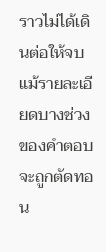ราวไม่ได้เดินต่อให้จบ แม้รายละเอียดบางช่วงของคำตอบจะถูกตัดทอน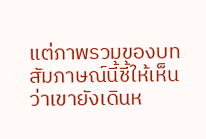แต่ภาพรวมของบทสัมภาษณ์นี้ชี้ให้เห็นว่าเขายังเดินห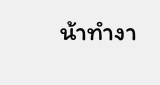น้าทำงา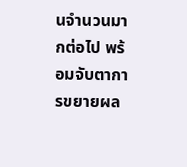นจำนวนมากต่อไป พร้อมจับตาการขยายผล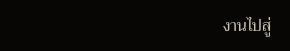งานไปสู่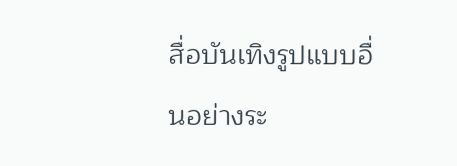สื่อบันเทิงรูปแบบอื่นอย่างระ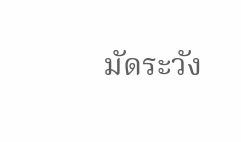มัดระวัง